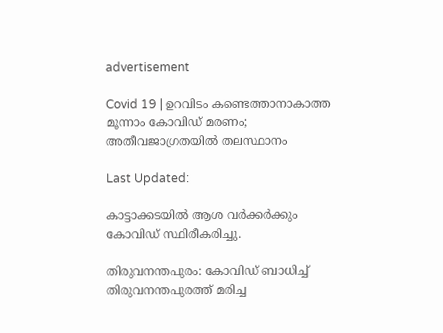advertisement

Covid 19 | ഉറവിടം കണ്ടെത്താനാകാത്ത മൂന്നാം കോവിഡ് മരണം; അതീവജാഗ്രതയിൽ തലസ്ഥാനം

Last Updated:

കാട്ടാക്കടയിൽ ആശ വർക്കർക്കും കോവിഡ് സ്ഥിരീകരിച്ചു.

തിരുവനന്തപുരം: കോവിഡ് ബാധിച്ച് തിരുവനന്തപുരത്ത് മരിച്ച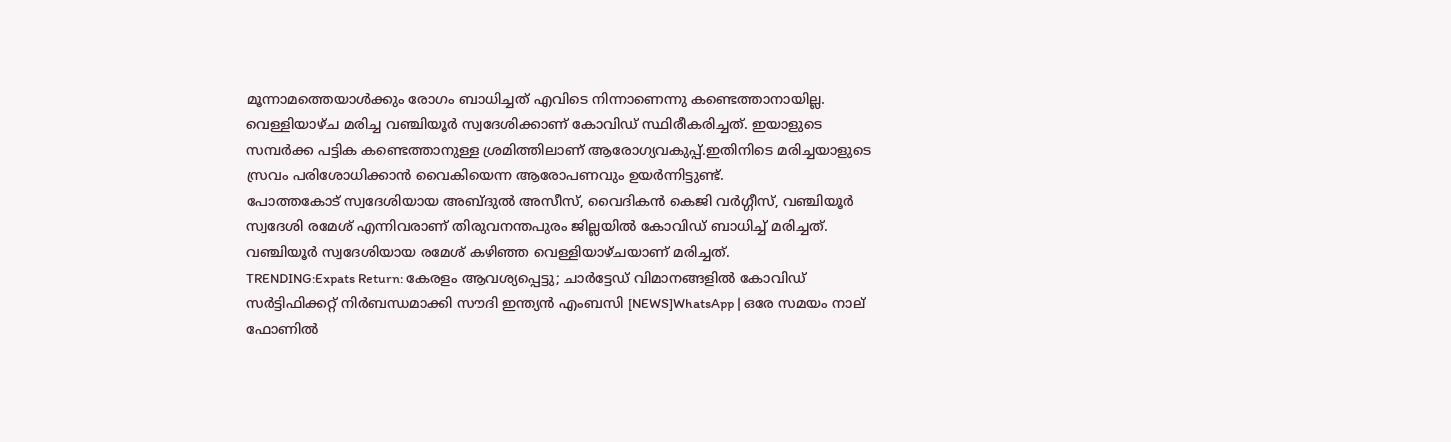മൂന്നാമത്തെയാൾക്കും രോഗം ബാധിച്ചത് എവിടെ നിന്നാണെന്നു കണ്ടെത്താനായില്ല. വെള്ളിയാഴ്ച മരിച്ച വഞ്ചിയൂർ സ്വദേശിക്കാണ് കോവിഡ് സ്ഥിരീകരിച്ചത്. ഇയാളുടെ സമ്പർക്ക പട്ടിക കണ്ടെത്താനുള്ള ശ്രമിത്തിലാണ് ആരോഗ്യവകുപ്പ്.ഇതിനിടെ മരിച്ചയാളുടെ സ്രവം പരിശോധിക്കാൻ വൈകിയെന്ന ആരോപണവും ഉയർന്നിട്ടുണ്ട്.
പോത്തകോട് സ്വദേശിയായ അബ്ദുൽ അസീസ്, വൈദികൻ കെജി വർഗ്ഗീസ്, വഞ്ചിയൂർ സ്വദേശി രമേശ് എന്നിവരാണ് തിരുവനന്തപുരം ജില്ലയിൽ കോവിഡ് ബാധിച്ച് മരിച്ചത്. വഞ്ചിയൂർ സ്വദേശിയായ രമേശ് കഴിഞ്ഞ വെള്ളിയാഴ്ചയാണ് മരിച്ചത്.
TRENDING:Expats Return: കേരളം ആവശ്യപ്പെട്ടു; ചാര്‍ട്ടേഡ് വിമാനങ്ങളില്‍ കോവിഡ് സർട്ടിഫിക്കറ്റ് നിർബന്ധമാക്കി സൗദി ഇന്ത്യൻ എംബസി [NEWS]WhatsApp | ഒരേ സമയം നാല് ഫോണിൽ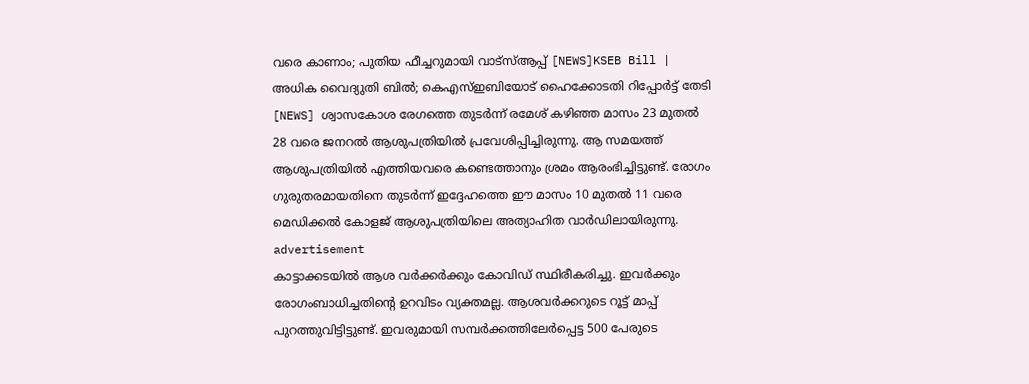വരെ കാണാം; പുതിയ ഫീച്ചറുമായി വാട്സ്ആപ്പ് [NEWS]KSEB Bill | അധിക വൈദ്യുതി ബില്‍; കെഎസ്ഇബിയോട് ഹൈക്കോടതി റിപ്പോർട്ട് തേടി [NEWS] ശ്വാസകോശ രേഗത്തെ തുടർന്ന് രമേശ് കഴിഞ്ഞ മാസം 23 മുതൽ 28 വരെ ജനറൽ ആശുപത്രിയിൽ പ്രവേശിപ്പിച്ചിരുന്നു. ആ സമയത്ത്  ആശുപത്രിയിൽ എത്തിയവരെ കണ്ടെത്താനും ശ്രമം ആരംഭിച്ചിട്ടുണ്ട്. രോഗം ഗുരുതരമായതിനെ തുടർന്ന് ഇദ്ദേഹത്തെ ഈ മാസം 10 മുതൽ 11 വരെ മെഡിക്കൽ കോളജ് ആശുപത്രിയിലെ അത്യാഹിത വാർഡിലായിരുന്നു.
advertisement
കാട്ടാക്കടയിൽ ആശ വർക്കർക്കും കോവിഡ് സ്ഥിരീകരിച്ചു. ഇവർക്കും രോഗംബാധിച്ചതിന്റെ ഉറവിടം വ്യക്തമല്ല. ആശവർക്കറുടെ റൂട്ട് മാപ്പ് പുറത്തുവിട്ടിട്ടുണ്ട്. ഇവരുമായി സമ്പർക്കത്തിലേർപ്പെട്ട 500 പേരുടെ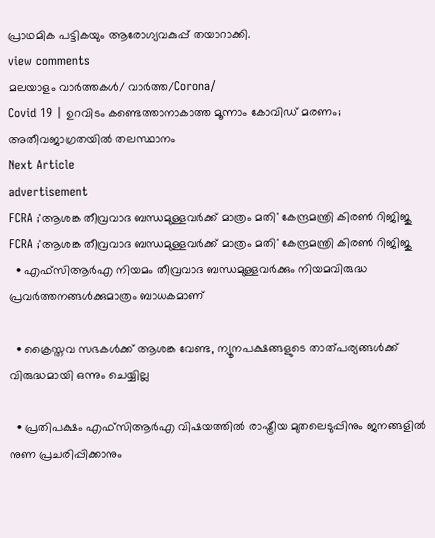പ്രാഥമിക പട്ടികയും ആരോഗ്യവകുപ്പ് തയാറാക്കി.
view comments
മലയാളം വാർത്തകൾ/ വാർത്ത/Corona/
Covid 19 | ഉറവിടം കണ്ടെത്താനാകാത്ത മൂന്നാം കോവിഡ് മരണം; അതീവജാഗ്രതയിൽ തലസ്ഥാനം
Next Article
advertisement
FCRA ;'ആശങ്ക തീവ്രവാദ ബന്ധമുള്ളവർക്ക് മാത്രം മതി' കേന്ദ്രമന്ത്രി കിരണ്‍ റിജിജു
FCRA ;'ആശങ്ക തീവ്രവാദ ബന്ധമുള്ളവർക്ക് മാത്രം മതി' കേന്ദ്രമന്ത്രി കിരണ്‍ റിജിജു
  • എഫ്‌സിആർഎ നിയമം തീവ്രവാദ ബന്ധമുള്ളവർക്കും നിയമവിരുദ്ധ പ്രവർത്തനങ്ങൾക്കുമാത്രം ബാധകമാണ്

  • ക്രൈസ്തവ സഭകൾക്ക് ആശങ്ക വേണ്ട, ന്യൂനപക്ഷങ്ങളുടെ താത്പര്യങ്ങൾക്ക് വിരുദ്ധമായി ഒന്നും ചെയ്യില്ല

  • പ്രതിപക്ഷം എഫ്‌സിആർഎ വിഷയത്തിൽ രാഷ്ട്രീയ മുതലെടുപ്പിനും ജനങ്ങളിൽ നുണ പ്രചരിപ്പിക്കാനും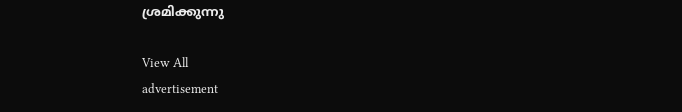ശ്രമിക്കുന്നു

View All
advertisement